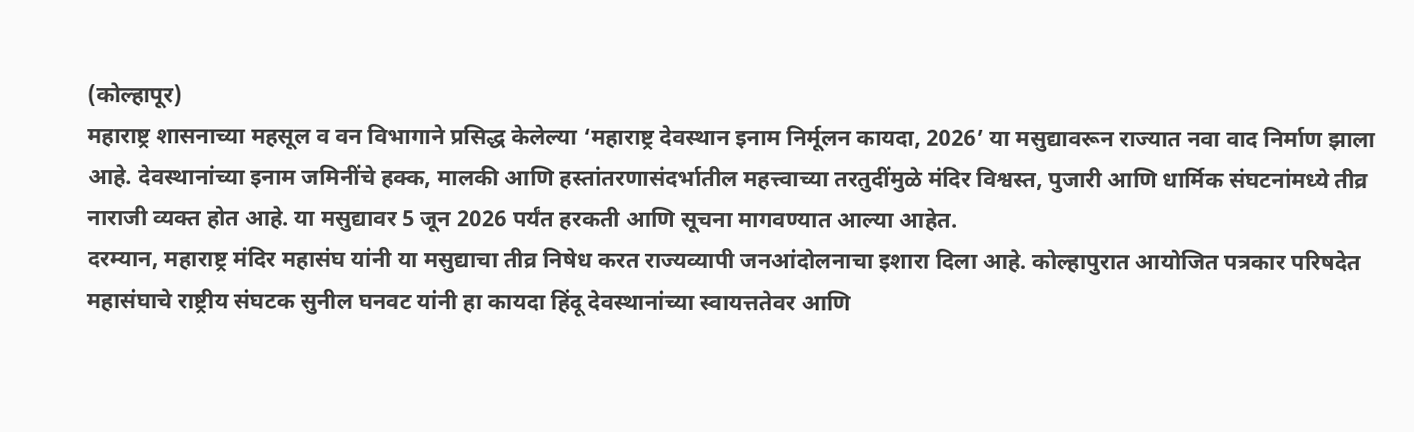(कोल्हापूर)
महाराष्ट्र शासनाच्या महसूल व वन विभागाने प्रसिद्ध केलेल्या ‘महाराष्ट्र देवस्थान इनाम निर्मूलन कायदा, 2026’ या मसुद्यावरून राज्यात नवा वाद निर्माण झाला आहे. देवस्थानांच्या इनाम जमिनींचे हक्क, मालकी आणि हस्तांतरणासंदर्भातील महत्त्वाच्या तरतुदींमुळे मंदिर विश्वस्त, पुजारी आणि धार्मिक संघटनांमध्ये तीव्र नाराजी व्यक्त होत आहे. या मसुद्यावर 5 जून 2026 पर्यंत हरकती आणि सूचना मागवण्यात आल्या आहेत.
दरम्यान, महाराष्ट्र मंदिर महासंघ यांनी या मसुद्याचा तीव्र निषेध करत राज्यव्यापी जनआंदोलनाचा इशारा दिला आहे. कोल्हापुरात आयोजित पत्रकार परिषदेत महासंघाचे राष्ट्रीय संघटक सुनील घनवट यांनी हा कायदा हिंदू देवस्थानांच्या स्वायत्ततेवर आणि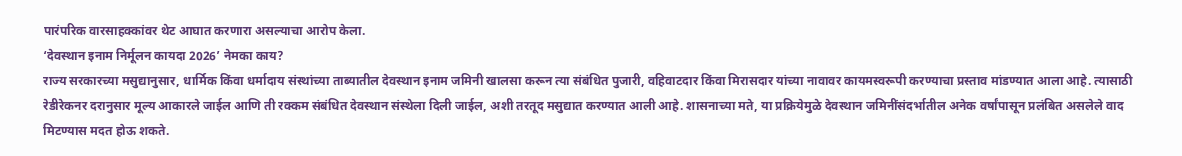पारंपरिक वारसाहक्कांवर थेट आघात करणारा असल्याचा आरोप केला.
‘देवस्थान इनाम निर्मूलन कायदा 2026’ नेमका काय?
राज्य सरकारच्या मसुद्यानुसार, धार्मिक किंवा धर्मादाय संस्थांच्या ताब्यातील देवस्थान इनाम जमिनी खालसा करून त्या संबंधित पुजारी, वहिवाटदार किंवा मिरासदार यांच्या नावावर कायमस्वरूपी करण्याचा प्रस्ताव मांडण्यात आला आहे. त्यासाठी रेडीरेकनर दरानुसार मूल्य आकारले जाईल आणि ती रक्कम संबंधित देवस्थान संस्थेला दिली जाईल, अशी तरतूद मसुद्यात करण्यात आली आहे. शासनाच्या मते, या प्रक्रियेमुळे देवस्थान जमिनींसंदर्भातील अनेक वर्षांपासून प्रलंबित असलेले वाद मिटण्यास मदत होऊ शकते.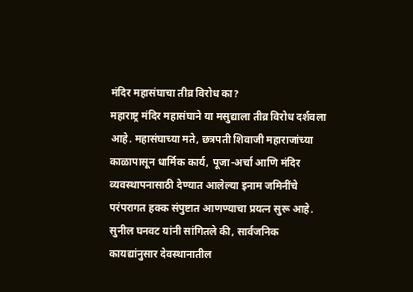मंदिर महासंघाचा तीव्र विरोध का?
महाराष्ट्र मंदिर महासंघाने या मसुद्याला तीव्र विरोध दर्शवला आहे. महासंघाच्या मते, छत्रपती शिवाजी महाराजांच्या काळापासून धार्मिक कार्य, पूजा-अर्चा आणि मंदिर व्यवस्थापनासाठी देण्यात आलेल्या इनाम जमिनींचे परंपरागत हक्क संपुष्टात आणण्याचा प्रयत्न सुरू आहे. सुनील घनवट यांनी सांगितले की, सार्वजनिक कायद्यांनुसार देवस्थानातील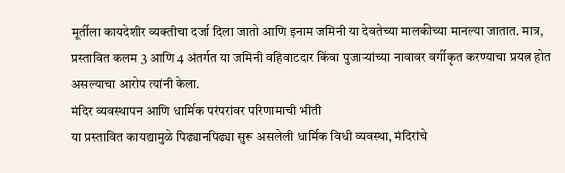मूर्तीला कायदेशीर व्यक्तीचा दर्जा दिला जातो आणि इनाम जमिनी या देवतेच्या मालकीच्या मानल्या जातात. मात्र, प्रस्तावित कलम 3 आणि 4 अंतर्गत या जमिनी वहिवाटदार किंवा पुजाऱ्यांच्या नावावर वर्गीकृत करण्याचा प्रयत्न होत असल्याचा आरोप त्यांनी केला.
मंदिर व्यवस्थापन आणि धार्मिक परंपरांवर परिणामाची भीती
या प्रस्तावित कायद्यामुळे पिढ्यानपिढ्या सुरू असलेली धार्मिक विधी व्यवस्था, मंदिरांचे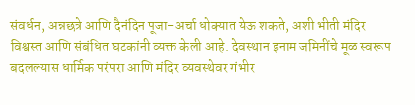संवर्धन, अन्नछत्रे आणि दैनंदिन पूजा-अर्चा धोक्यात येऊ शकते, अशी भीती मंदिर विश्वस्त आणि संबंधित घटकांनी व्यक्त केली आहे. देवस्थान इनाम जमिनींचे मूळ स्वरूप बदलल्यास धार्मिक परंपरा आणि मंदिर व्यवस्थेवर गंभीर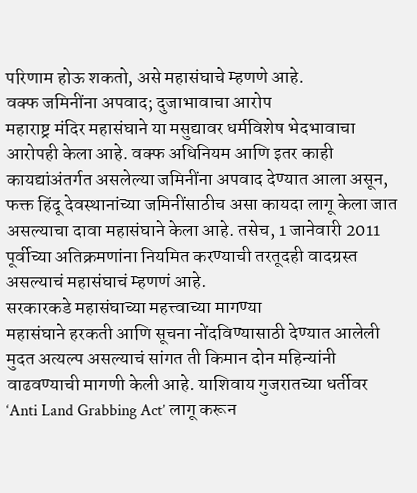परिणाम होऊ शकतो, असे महासंघाचे म्हणणे आहे.
वक्फ जमिनींना अपवाद; दुजाभावाचा आरोप
महाराष्ट्र मंदिर महासंघाने या मसुद्यावर धर्मविशेष भेदभावाचा आरोपही केला आहे. वक्फ अधिनियम आणि इतर काही कायद्यांअंतर्गत असलेल्या जमिनींना अपवाद देण्यात आला असून, फक्त हिंदू देवस्थानांच्या जमिनींसाठीच असा कायदा लागू केला जात असल्याचा दावा महासंघाने केला आहे. तसेच, 1 जानेवारी 2011 पूर्वीच्या अतिक्रमणांना नियमित करण्याची तरतूदही वादग्रस्त असल्याचं महासंघाचं म्हणणं आहे.
सरकारकडे महासंघाच्या महत्त्वाच्या मागण्या
महासंघाने हरकती आणि सूचना नोंदविण्यासाठी देण्यात आलेली मुदत अत्यल्प असल्याचं सांगत ती किमान दोन महिन्यांनी वाढवण्याची मागणी केली आहे. याशिवाय गुजरातच्या धर्तीवर ‘Anti Land Grabbing Act’ लागू करून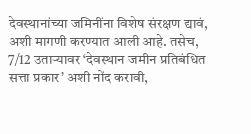देवस्थानांच्या जमिनींना विशेष संरक्षण द्यावं, अशी मागणी करण्यात आली आहे. तसेच, 7/12 उताऱ्यावर ‘देवस्थान जमीन प्रतिबंधित सत्ता प्रकार’ अशी नोंद करावी,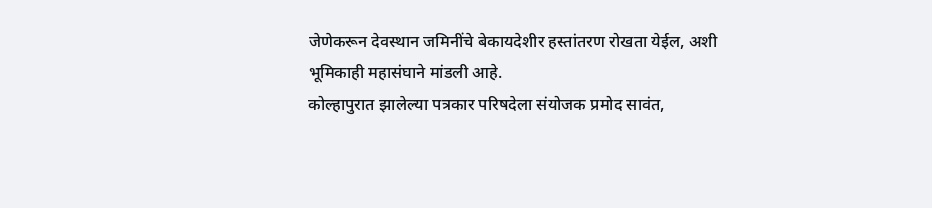जेणेकरून देवस्थान जमिनींचे बेकायदेशीर हस्तांतरण रोखता येईल, अशी भूमिकाही महासंघाने मांडली आहे.
कोल्हापुरात झालेल्या पत्रकार परिषदेला संयोजक प्रमोद सावंत,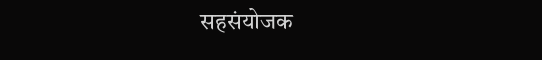सहसंयोजक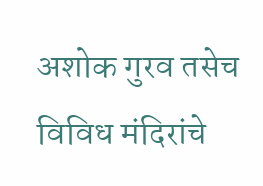अशोक गुरव तसेच विविध मंदिरांचे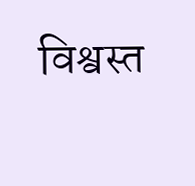विश्वस्त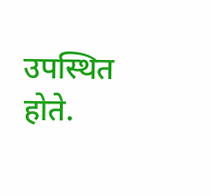उपस्थित होते.